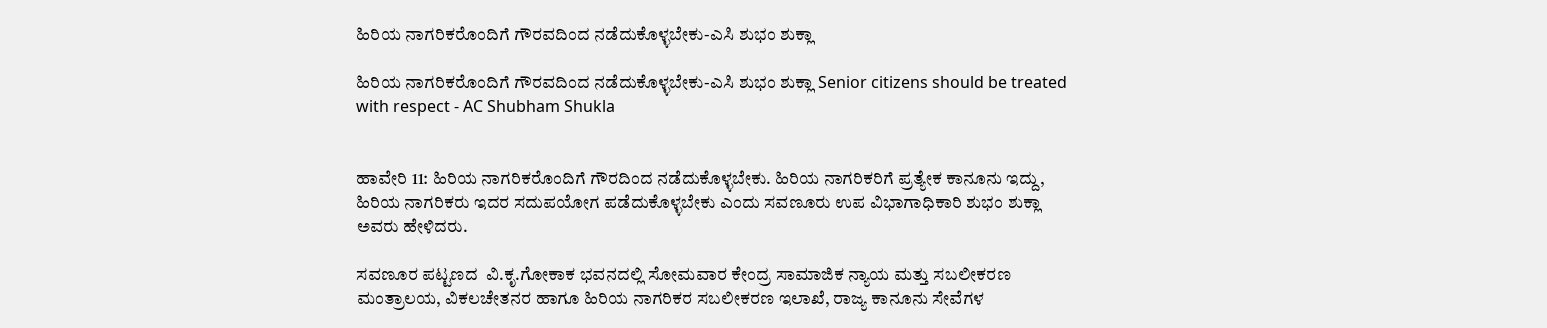ಹಿರಿಯ ನಾಗರಿಕರೊಂದಿಗೆ ಗೌರವದಿಂದ ನಡೆದುಕೊಳ್ಳಬೇಕು-ಎಸಿ ಶುಭಂ ಶುಕ್ಲಾ

ಹಿರಿಯ ನಾಗರಿಕರೊಂದಿಗೆ ಗೌರವದಿಂದ ನಡೆದುಕೊಳ್ಳಬೇಕು-ಎಸಿ ಶುಭಂ ಶುಕ್ಲಾ Senior citizens should be treated with respect - AC Shubham Shukla


ಹಾವೇರಿ 11: ಹಿರಿಯ ನಾಗರಿಕರೊಂದಿಗೆ ಗೌರದಿಂದ ನಡೆದುಕೊಳ್ಳಬೇಕು. ಹಿರಿಯ ನಾಗರಿಕರಿಗೆ ಪ್ರತ್ಯೇಕ ಕಾನೂನು ಇದ್ದು, ಹಿರಿಯ ನಾಗರಿಕರು ಇದರ ಸದುಪಯೋಗ ಪಡೆದುಕೊಳ್ಳಬೇಕು ಎಂದು ಸವಣೂರು ಉಪ ವಿಭಾಗಾಧಿಕಾರಿ ಶುಭಂ ಶುಕ್ಲಾ ಅವರು ಹೇಳಿದರು.

ಸವಣೂರ ಪಟ್ಟಣದ  ವಿ.ಕೃ.ಗೋಕಾಕ ಭವನದಲ್ಲಿ ಸೋಮವಾರ ಕೇಂದ್ರ ಸಾಮಾಜಿಕ ನ್ಯಾಯ ಮತ್ತು ಸಬಲೀಕರಣ ಮಂತ್ರಾಲಯ, ವಿಕಲಚೇತನರ ಹಾಗೂ ಹಿರಿಯ ನಾಗರಿಕರ ಸಬಲೀಕರಣ ಇಲಾಖೆ, ರಾಜ್ಯ ಕಾನೂನು ಸೇವೆಗಳ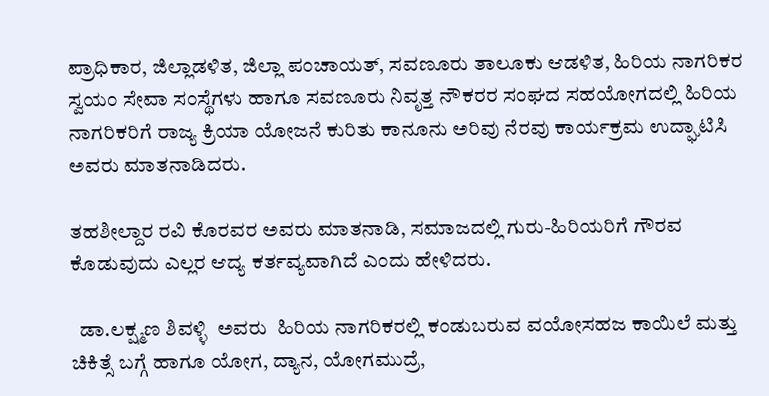ಪ್ರಾಧಿಕಾರ, ಜಿಲ್ಲಾಡಳಿತ, ಜಿಲ್ಲಾ ಪಂಚಾಯತ್, ಸವಣೂರು ತಾಲೂಕು ಆಡಳಿತ, ಹಿರಿಯ ನಾಗರಿಕರ ಸ್ವಯಂ ಸೇವಾ ಸಂಸ್ಥೆಗಳು ಹಾಗೂ ಸವಣೂರು ನಿವೃತ್ತ ನೌಕರರ ಸಂಘದ ಸಹಯೋಗದಲ್ಲಿ ಹಿರಿಯ ನಾಗರಿಕರಿಗೆ ರಾಜ್ಯ ಕ್ರಿಯಾ ಯೋಜನೆ ಕುರಿತು ಕಾನೂನು ಅರಿವು ನೆರವು ಕಾರ್ಯಕ್ರಮ ಉದ್ಘಾಟಿಸಿ ಅವರು ಮಾತನಾಡಿದರು.

ತಹಶೀಲ್ದಾರ ರವಿ ಕೊರವರ ಅವರು ಮಾತನಾಡಿ, ಸಮಾಜದಲ್ಲಿ ಗುರು-ಹಿರಿಯರಿಗೆ ಗೌರವ ಕೊಡುವುದು ಎಲ್ಲರ ಆದ್ಯ ಕರ್ತವ್ಯವಾಗಿದೆ ಎಂದು ಹೇಳಿದರು.

  ಡಾ.ಲಕ್ಷ್ಮಣ ಶಿವಳ್ಳಿ  ಅವರು  ಹಿರಿಯ ನಾಗರಿಕರಲ್ಲಿ ಕಂಡುಬರುವ ವಯೋಸಹಜ ಕಾಯಿಲೆ ಮತ್ತು ಚಿಕಿತ್ಸೆ ಬಗ್ಗೆ ಹಾಗೂ ಯೋಗ, ದ್ಯಾನ, ಯೋಗಮುದ್ರೆ,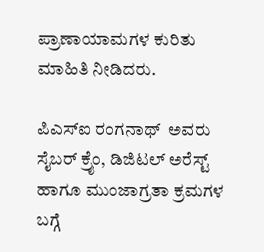ಪ್ರಾಣಾಯಾಮಗಳ ಕುರಿತು ಮಾಹಿತಿ ನೀಡಿದರು.

ಪಿಎಸ್‌ಐ ರಂಗನಾಥ್  ಅವರು ಸೈಬರ್ ಕ್ರೈಂ, ಡಿಜಿಟಲ್ ಅರೆಸ್ಟ್‌ ಹಾಗೂ ಮುಂಜಾಗ್ರತಾ ಕ್ರಮಗಳ ಬಗ್ಗೆ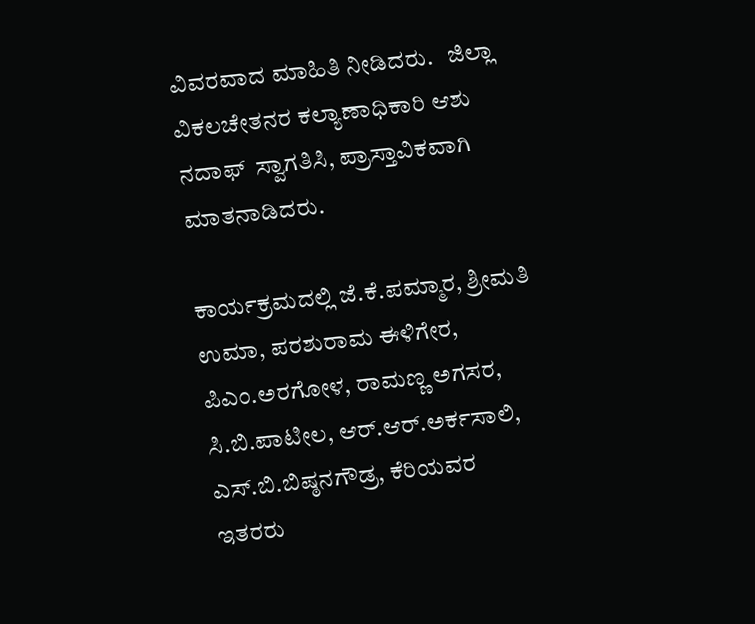ವಿವರವಾದ ಮಾಹಿತಿ ನೀಡಿದರು.   ಜಿಲ್ಲಾ ವಿಕಲಚೇತನರ ಕಲ್ಯಾಣಾಧಿಕಾರಿ ಆಶು ನದಾಫ್  ಸ್ವಾಗತಿಸಿ, ಪ್ರಾಸ್ತಾವಿಕವಾಗಿ ಮಾತನಾಡಿದರು.

ಕಾರ್ಯಕ್ರಮದಲ್ಲಿ ಜೆ.ಕೆ.ಪಮ್ಮಾರ, ಶ್ರೀಮತಿ ಉಮಾ, ಪರಶುರಾಮ ಈಳಿಗೇರ, ಪಿಎಂ.ಅರಗೋಳ, ರಾಮಣ್ಣ ಅಗಸರ, ಸಿ.ಬಿ.ಪಾಟೀಲ, ಆರ್‌.ಆರ್‌.ಅರ್ಕಸಾಲಿ, ಎಸ್‌.ಬಿ.ಬಿಷ್ಠನಗೌಡ್ರ, ಕೆರಿಯವರ  ಇತರರು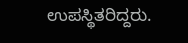ಉಪಸ್ಥಿತರಿದ್ದರು.